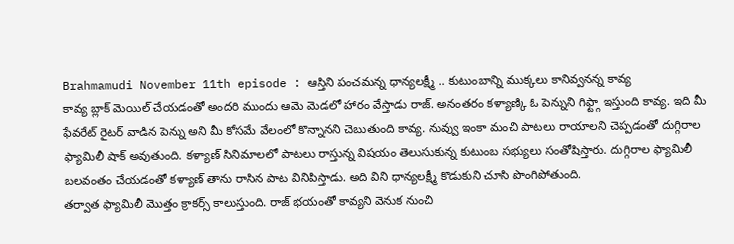Brahmamudi November 11th episode : ఆస్తిని పంచమన్న ధాన్యలక్ష్మీ .. కుటుంబాన్ని ముక్కలు కానివ్వనన్న కావ్య
కావ్య బ్లాక్ మెయిల్ చేయడంతో అందరి ముందు ఆమె మెడలో హారం వేస్తాడు రాజ్. అనంతరం కళ్యాణ్కి ఓ పెన్నుని గిఫ్ట్గా ఇస్తుంది కావ్య. ఇది మీ ఫేవరేట్ రైటర్ వాడిన పెన్ను అని మీ కోసమే వేలంలో కొన్నానని చెబుతుంది కావ్య. నువ్వు ఇంకా మంచి పాటలు రాయాలని చెప్పడంతో దుగ్గిరాల ఫ్యామిలీ షాక్ అవుతుంది. కళ్యాణ్ సినిమాలలో పాటలు రాస్తున్న విషయం తెలుసుకున్న కుటుంబ సభ్యులు సంతోషిస్తారు. దుగ్గిరాల ఫ్యామిలీ బలవంతం చేయడంతో కళ్యాణ్ తాను రాసిన పాట వినిపిస్తాడు. అది విని ధాన్యలక్ష్మీ కొడుకుని చూసి పొంగిపోతుంది.
తర్వాత ఫ్యామిలీ మొత్తం క్రాకర్స్ కాలుస్తుంది. రాజ్ భయంతో కావ్యని వెనుక నుంచి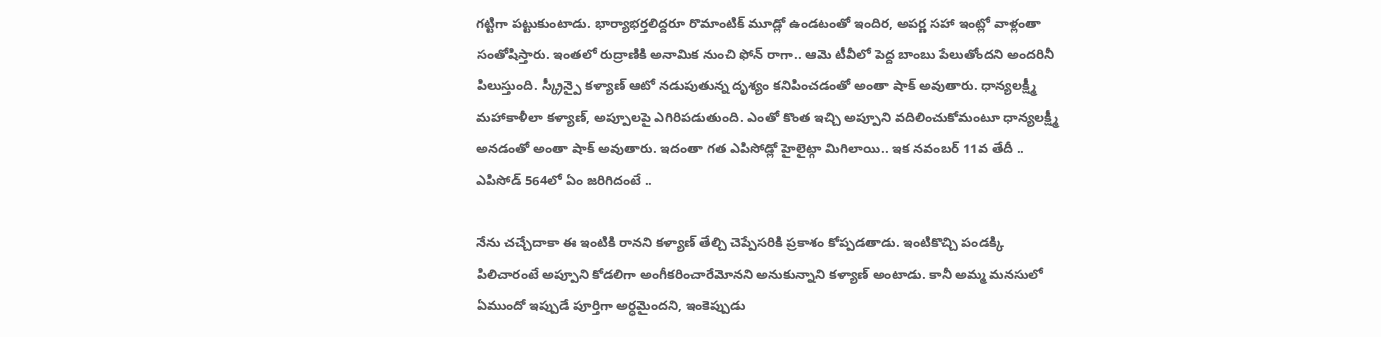గట్టిగా పట్టుకుంటాడు. భార్యాభర్తలిద్దరూ రొమాంటిక్ మూడ్లో ఉండటంతో ఇందిర, అపర్ణ సహా ఇంట్లో వాళ్లంతా సంతోషిస్తారు. ఇంతలో రుద్రాణికి అనామిక నుంచి ఫోన్ రాగా.. ఆమె టీవీలో పెద్ద బాంబు పేలుతోందని అందరినీ పిలుస్తుంది. స్క్రీన్పై కళ్యాణ్ ఆటో నడుపుతున్న దృశ్యం కనిపించడంతో అంతా షాక్ అవుతారు. ధాన్యలక్ష్మీ మహాకాళీలా కళ్యాణ్, అప్పూలపై ఎగిరిపడుతుంది. ఎంతో కొంత ఇచ్చి అప్పూని వదిలించుకోమంటూ ధాన్యలక్ష్మీ అనడంతో అంతా షాక్ అవుతారు. ఇదంతా గత ఎపిసోడ్లో హైలైట్గా మిగిలాయి.. ఇక నవంబర్ 11వ తేదీ .. ఎపిసోడ్ 564లో ఏం జరిగిదంటే ..

నేను చచ్చేదాకా ఈ ఇంటికి రానని కళ్యాణ్ తేల్చి చెప్పేసరికి ప్రకాశం కోప్పడతాడు. ఇంటికొచ్చి పండక్కి పిలిచారంటే అప్పూని కోడలిగా అంగీకరించారేమోనని అనుకున్నాని కళ్యాణ్ అంటాడు. కానీ అమ్మ మనసులో ఏముందో ఇప్పుడే పూర్తిగా అర్ధమైందని, ఇంకెప్పుడు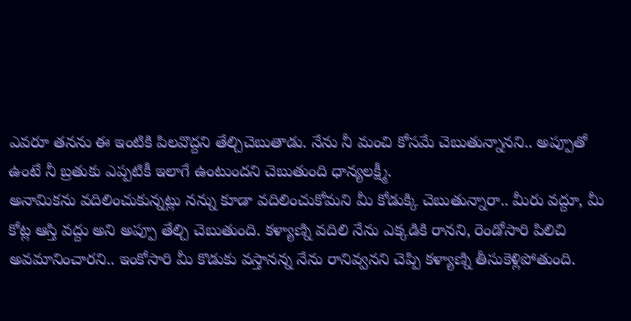ఎవరూ తనను ఈ ఇంటికి పిలవొద్దని తేల్చిచెబుతాడు. నేను నీ మంచి కోసమే చెబుతున్నానని.. అప్పూతో ఉంటే నీ బ్రతుకు ఎప్పటికీ ఇలాగే ఉంటుందని చెబుతుంది ధాన్యలక్ష్మీ.
అనామికను వదిలించుకున్నట్లు నన్ను కూడా వదిలించుకోమని మీ కోడుక్కి చెబుతున్నారా.. మీరు వద్దూ, మీ కోట్ల ఆస్తి వద్దు అని అప్పూ తేల్చి చెబుతుంది. కళ్యాణ్ని వదిలి నేను ఎక్కడికి రానని, రెండోసారి పిలిచి అవమానించారని.. ఇంకోసారి మీ కొడుకు వస్తానన్న నేను రానివ్వనని చెప్పి కళ్యాణ్ని తీసుకెళ్లిపోతుంది.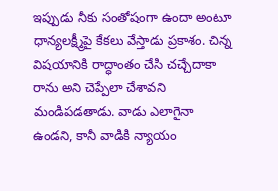ఇప్పుడు నీకు సంతోషంగా ఉందా అంటూ ధాన్యలక్ష్మీపై కేకలు వేస్తాడు ప్రకాశం. చిన్న విషయానికి రాద్ధాంతం చేసి చచ్చేదాకా రాను అని చెప్పేలా చేశావని మండిపడతాడు. వాడు ఎలాగైనా ఉండని, కానీ వాడికి న్యాయం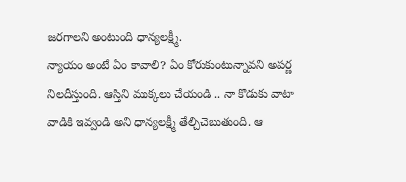జరగాలని అంటుంది ధాన్యలక్ష్మీ.
న్యాయం అంటే ఏం కావాలి? ఏం కోరుకుంటున్నావని అపర్ణ నిలదీస్తుంది. ఆస్తిని ముక్కలు చేయండి .. నా కొడుకు వాటా వాడికి ఇవ్వండి అని ధాన్యలక్ష్మీ తేల్చిచెబుతుంది. ఆ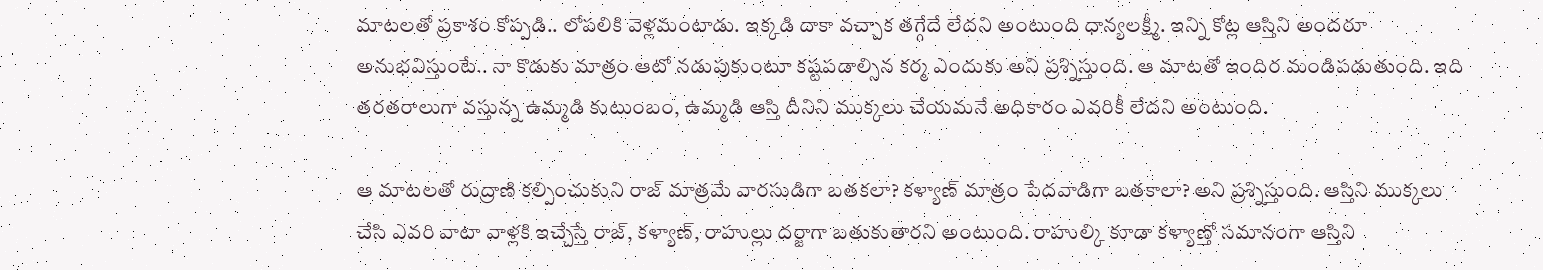మాటలతో ప్రకాశం కోప్పడి.. లోపలికి వెళ్లమంటాడు. ఇక్కడి దాకా వచ్చాక తగ్గేదే లేదని అంటుంది ధాన్యలక్ష్మీ. ఇన్ని కోట్ల ఆస్తిని అందరూ అనుభవిస్తుంటే.. నా కొడుకు మాత్రం ఆటో నడుపుకుంటూ కష్టపడాల్సిన కర్మ ఎందుకు అని ప్రశ్నిస్తుంది. ఆ మాటతో ఇందిర మండిపడుతుంది. ఇది తరతరాలుగా వస్తున్న ఉమ్మడి కుటుంబం, ఉమ్మడి ఆస్తి దీనిని ముక్కలు చేయమనే అధికారం ఎవరికీ లేదని అంటుంది.

ఆ మాటలతో రుద్రాణి కల్పించుకుని రాజ్ మాత్రమే వారసుడిగా బతకలా? కళ్యాణ్ మాత్రం పేదవాడిగా బతకాలా? అని ప్రశ్నిస్తుంది. ఆస్తిని ముక్కలు చేసి ఎవరి వాటా వాళ్లకి ఇచ్చేస్తే రాజ్, కళ్యాణ్, రాహుల్లు దర్జాగా బతుకుతారని అంటుంది. రాహుల్కి కూడా కళ్యాణ్తో సమానంగా ఆస్తిని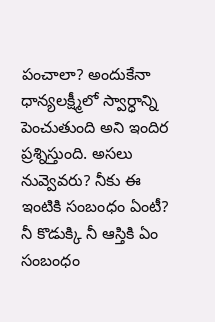పంచాలా? అందుకేనా ధాన్యలక్ష్మీలో స్వార్ధాన్ని పెంచుతుంది అని ఇందిర ప్రశ్నిస్తుంది. అసలు నువ్వెవరు? నీకు ఈ ఇంటికి సంబంధం ఏంటీ? నీ కొడుక్కి నీ ఆస్తికి ఏం సంబంధం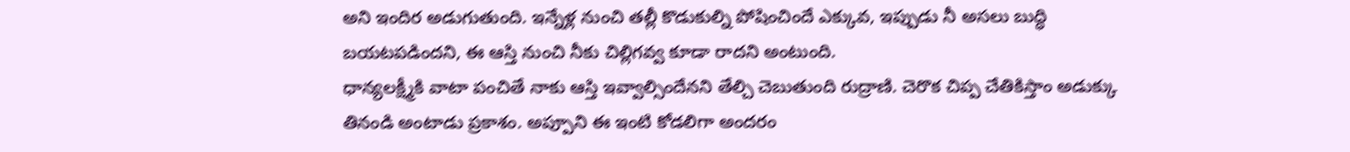అని ఇందిర అడుగుతుంది. ఇన్నేళ్ల నుంచి తల్లీ కొడుకుల్ని పోషించిందే ఎక్కువ, ఇప్పుడు నీ అసలు బుద్ధి బయటపడిందని, ఈ ఆస్తి నుంచి నీకు చిల్లిగవ్వ కూడా రాదని అంటుంది.
ధాన్యలక్ష్మీకి వాటా పంచితే నాకు ఆస్తి ఇవ్వాల్సిందేనని తేల్చి చెబుతుంది రుద్రాణి. చెరొక చిప్ప చేతికిస్తాం అడుక్కు తినండి అంటాడు ప్రకాశం. అప్పూని ఈ ఇంటి కోడలిగా అందరం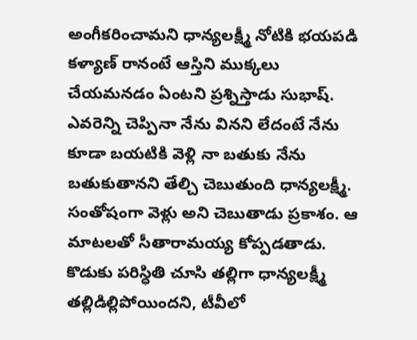అంగీకరించామని ధాన్యలక్ష్మీ నోటికి భయపడి కళ్యాణ్ రానంటే ఆస్తిని ముక్కలు చేయమనడం ఏంటని ప్రశ్నిస్తాడు సుభాష్. ఎవరెన్ని చెప్పినా నేను వినని లేదంటే నేను కూడా బయటికి వెళ్లి నా బతుకు నేను బతుకుతానని తేల్చి చెబుతుంది ధాన్యలక్ష్మీ. సంతోషంగా వెళ్లు అని చెబుతాడు ప్రకాశం. ఆ మాటలతో సీతారామయ్య కోప్పడతాడు. కొడుకు పరిస్ధితి చూసి తల్లిగా ధాన్యలక్ష్మీ తల్లిడిల్లిపోయిందని, టీవీలో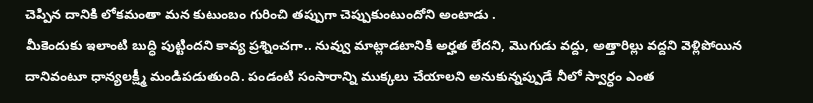చెప్పిన దానికి లోకమంతా మన కుటుంబం గురించి తప్పుగా చెప్పుకుంటుందోని అంటాడు .
మీకెందుకు ఇలాంటి బుద్ధి పుట్టిందని కావ్య ప్రశ్నించగా.. నువ్వు మాట్లాడటానికి అర్హత లేదని, మొగుడు వద్దు, అత్తారిల్లు వద్దని వెళ్లిపోయిన దానివంటూ ధాన్యలక్ష్మీ మండిపడుతుంది. పండంటి సంసారాన్ని ముక్కలు చేయాలని అనుకున్నప్పుడే నీలో స్వార్ధం ఎంత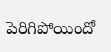పెరిగిపోయిందో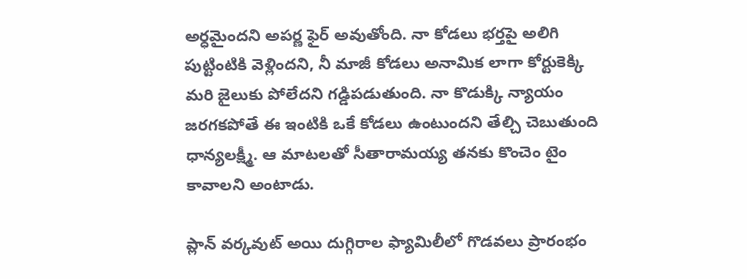అర్ధమైందని అపర్ణ ఫైర్ అవుతోంది. నా కోడలు భర్తపై అలిగి పుట్టింటికి వెళ్లిందని, నీ మాజీ కోడలు అనామిక లాగా కోర్టుకెక్కి మరి జైలుకు పోలేదని గడ్డిపడుతుంది. నా కొడుక్కి న్యాయం జరగకపోతే ఈ ఇంటికి ఒకే కోడలు ఉంటుందని తేల్చి చెబుతుంది ధాన్యలక్ష్మీ. ఆ మాటలతో సీతారామయ్య తనకు కొంచెం టైం కావాలని అంటాడు.

ప్లాన్ వర్కవుట్ అయి దుగ్గిరాల ఫ్యామిలీలో గొడవలు ప్రారంభం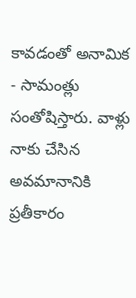కావడంతో అనామిక - సామంత్లు సంతోషిస్తారు. వాళ్లు నాకు చేసిన అవమానానికి ప్రతీకారం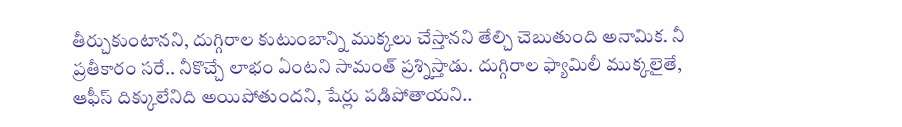తీర్చుకుంటానని, దుగ్గిరాల కుటుంబాన్ని ముక్కలు చేస్తానని తేల్చి చెబుతుంది అనామిక. నీ ప్రతీకారం సరే.. నీకొచ్చే లాభం ఏంటని సామంత్ ప్రశ్నిస్తాడు. దుగ్గిరాల ఫ్యామిలీ ముక్కలైతే, ఆఫీస్ దిక్కులేనిది అయిపోతుందని, షేర్లు పడిపోతాయని..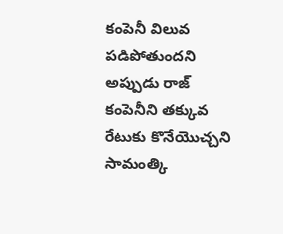కంపెనీ విలువ పడిపోతుందని అప్పుడు రాజ్ కంపెనీని తక్కువ రేటుకు కొనేయొచ్చని సామంత్కి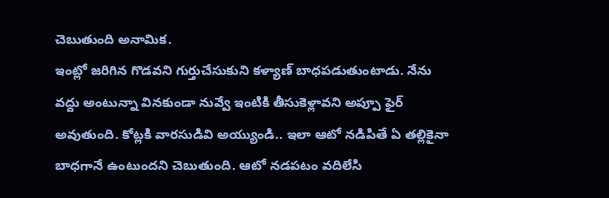చెబుతుంది అనామిక.
ఇంట్లో జరిగిన గొడవని గుర్తుచేసుకుని కళ్యాణ్ బాధపడుతుంటాడు. నేను వద్దు అంటున్నా వినకుండా నువ్వే ఇంటికి తీసుకెళ్లావని అప్పూ ఫైర్ అవుతుంది. కోట్లకి వారసుడివి అయ్యుండి.. ఇలా ఆటో నడిపితే ఏ తల్లికైనా బాధగానే ఉంటుందని చెబుతుంది. ఆటో నడపటం వదిలేసి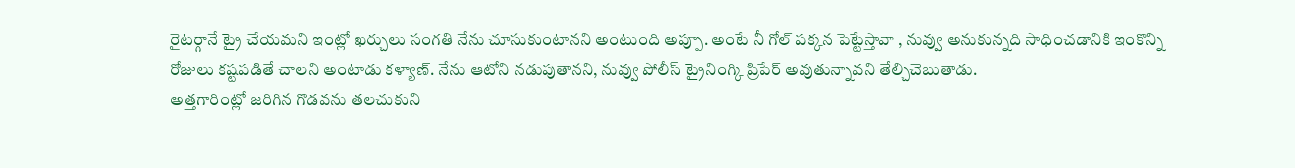రైటర్గానే ట్రై చేయమని ఇంట్లో ఖర్చులు సంగతి నేను చూసుకుంటానని అంటుంది అప్పూ. అంటే నీ గోల్ పక్కన పెట్టేస్తావా , నువ్వు అనుకున్నది సాధించడానికి ఇంకొన్ని రోజులు కష్టపడితే చాలని అంటాడు కళ్యాణ్. నేను ఆటోని నడుపుతానని, నువ్వు పోలీస్ ట్రైనింగ్కి ప్రిపేర్ అవుతున్నావని తేల్చిచెబుతాడు.
అత్తగారింట్లో జరిగిన గొడవను తలచుకుని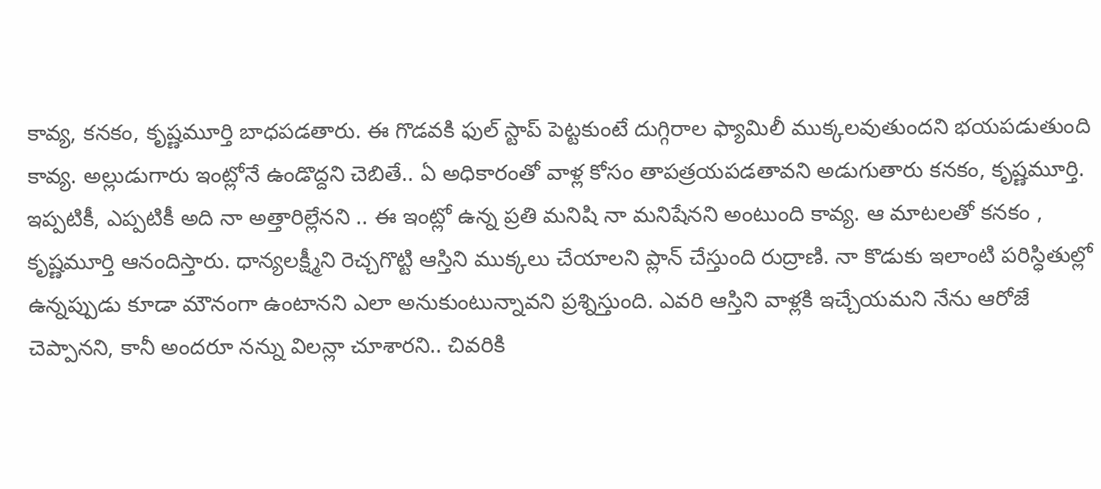కావ్య, కనకం, కృష్ణమూర్తి బాధపడతారు. ఈ గొడవకి ఫుల్ స్టాప్ పెట్టకుంటే దుగ్గిరాల ఫ్యామిలీ ముక్కలవుతుందని భయపడుతుంది కావ్య. అల్లుడుగారు ఇంట్లోనే ఉండొద్దని చెబితే.. ఏ అధికారంతో వాళ్ల కోసం తాపత్రయపడతావని అడుగుతారు కనకం, కృష్ణమూర్తి. ఇప్పటికీ, ఎప్పటికీ అది నా అత్తారిల్లేనని .. ఈ ఇంట్లో ఉన్న ప్రతి మనిషి నా మనిషేనని అంటుంది కావ్య. ఆ మాటలతో కనకం , కృష్ణమూర్తి ఆనందిస్తారు. ధాన్యలక్ష్మీని రెచ్చగొట్టి ఆస్తిని ముక్కలు చేయాలని ప్లాన్ చేస్తుంది రుద్రాణి. నా కొడుకు ఇలాంటి పరిస్ధితుల్లో ఉన్నప్పుడు కూడా మౌనంగా ఉంటానని ఎలా అనుకుంటున్నావని ప్రశ్నిస్తుంది. ఎవరి ఆస్తిని వాళ్లకి ఇచ్చేయమని నేను ఆరోజే చెప్పానని, కానీ అందరూ నన్ను విలన్లా చూశారని.. చివరికి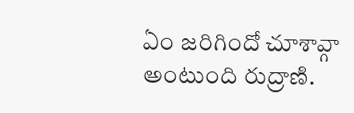ఏం జరిగిందో చూశావ్గా అంటుంది రుద్రాణి.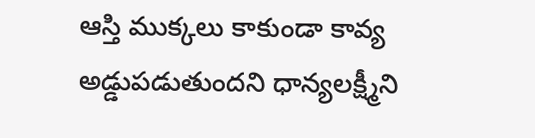ఆస్తి ముక్కలు కాకుండా కావ్య అడ్డుపడుతుందని ధాన్యలక్ష్మీని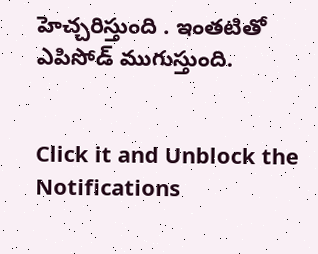హెచ్చరిస్తుంది . ఇంతటితో ఎపిసోడ్ ముగుస్తుంది.


Click it and Unblock the Notifications